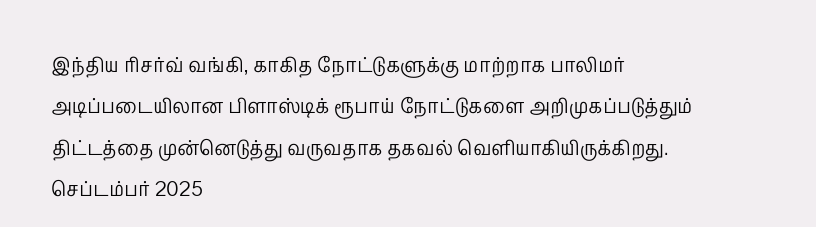இந்திய ரிசர்வ் வங்கி, காகித நோட்டுகளுக்கு மாற்றாக பாலிமர் அடிப்படையிலான பிளாஸ்டிக் ரூபாய் நோட்டுகளை அறிமுகப்படுத்தும் திட்டத்தை முன்னெடுத்து வருவதாக தகவல் வெளியாகியிருக்கிறது.
செப்டம்பர் 2025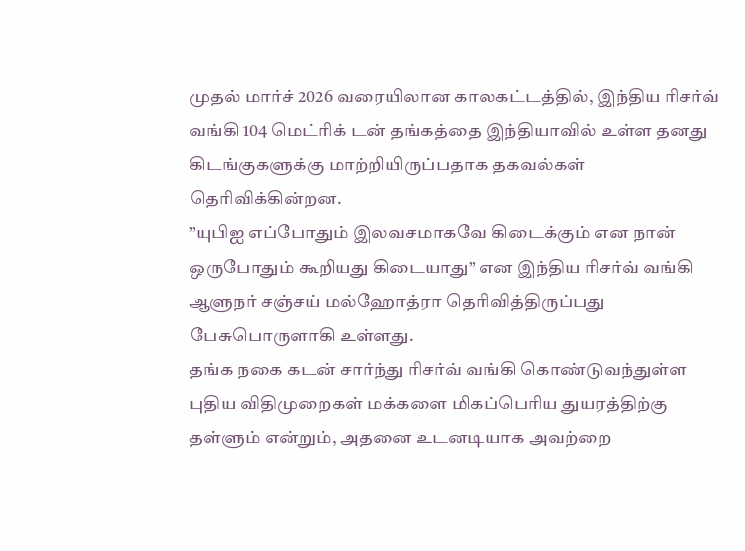முதல் மார்ச் 2026 வரையிலான காலகட்டத்தில், இந்திய ரிசர்வ் வங்கி 104 மெட்ரிக் டன் தங்கத்தை இந்தியாவில் உள்ள தனது கிடங்குகளுக்கு மாற்றியிருப்பதாக தகவல்கள் தெரிவிக்கின்றன.
”யுபிஐ எப்போதும் இலவசமாகவே கிடைக்கும் என நான் ஒருபோதும் கூறியது கிடையாது” என இந்திய ரிசர்வ் வங்கி ஆளுநர் சஞ்சய் மல்ஹோத்ரா தெரிவித்திருப்பது பேசுபொருளாகி உள்ளது.
தங்க நகை கடன் சார்ந்து ரிசர்வ் வங்கி கொண்டுவந்துள்ள புதிய விதிமுறைகள் மக்களை மிகப்பெரிய துயரத்திற்கு தள்ளும் என்றும், அதனை உடனடியாக அவற்றை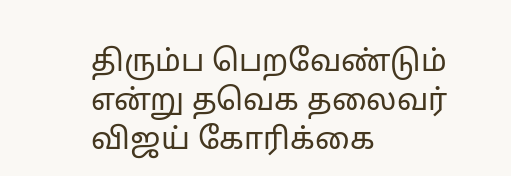திரும்ப பெறவேண்டும் என்று தவெக தலைவர் விஜய் கோரிக்கை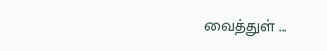வைத்துள் ...